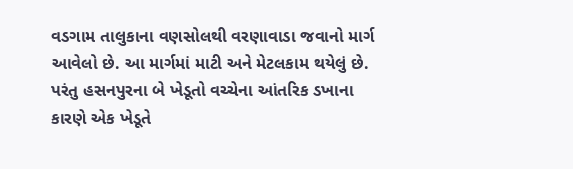વડગામ તાલુકાના વણસોલથી વરણાવાડા જવાનો માર્ગ આવેલો છે. આ માર્ગમાં માટી અને મેટલકામ થયેલું છે. પરંતુ હસનપુરના બે ખેડૂતો વચ્ચેના આંતરિક ડખાના કારણે એક ખેડૂતે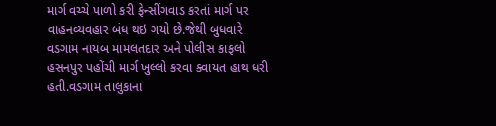માર્ગ વચ્ચે પાળો કરી ફેન્સીંગવાડ કરતાં માર્ગ પર વાહનવ્યવહાર બંધ થઇ ગયો છે.જેથી બુધવારે વડગામ નાયબ મામલતદાર અને પોલીસ કાફલો હસનપુર પહોંચી માર્ગ ખુલ્લો કરવા ક્વાયત હાથ ધરી હતી.વડગામ તાલુકાના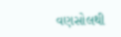વણસોલથી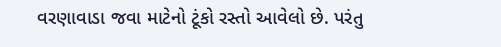વરણાવાડા જવા માટેનો ટૂંકો રસ્તો આવેલો છે. પરંતુ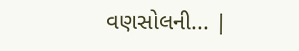વણસોલની... |